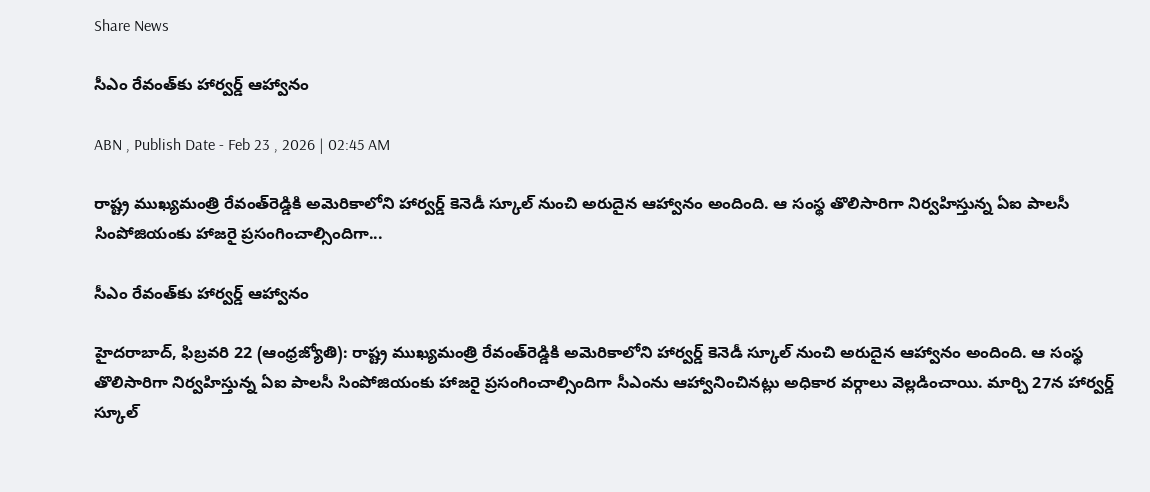Share News

సీఎం రేవంత్‌కు హార్వర్డ్‌ ఆహ్వానం

ABN , Publish Date - Feb 23 , 2026 | 02:45 AM

రాష్ట్ర ముఖ్యమంత్రి రేవంత్‌రెడ్డికి అమెరికాలోని హార్వర్డ్‌ కెనెడీ స్కూల్‌ నుంచి అరుదైన ఆహ్వానం అందింది. ఆ సంస్థ తొలిసారిగా నిర్వహిస్తున్న ఏఐ పాలసీ సింపోజియంకు హాజరై ప్రసంగించాల్సిందిగా...

సీఎం రేవంత్‌కు హార్వర్డ్‌ ఆహ్వానం

హైదరాబాద్‌, ఫిబ్రవరి 22 (ఆంధ్రజ్యోతి): రాష్ట్ర ముఖ్యమంత్రి రేవంత్‌రెడ్డికి అమెరికాలోని హార్వర్డ్‌ కెనెడీ స్కూల్‌ నుంచి అరుదైన ఆహ్వానం అందింది. ఆ సంస్థ తొలిసారిగా నిర్వహిస్తున్న ఏఐ పాలసీ సింపోజియంకు హాజరై ప్రసంగించాల్సిందిగా సీఎంను ఆహ్వానించినట్లు అధికార వర్గాలు వెల్లడించాయి. మార్చి 27న హార్వర్డ్‌ స్కూల్‌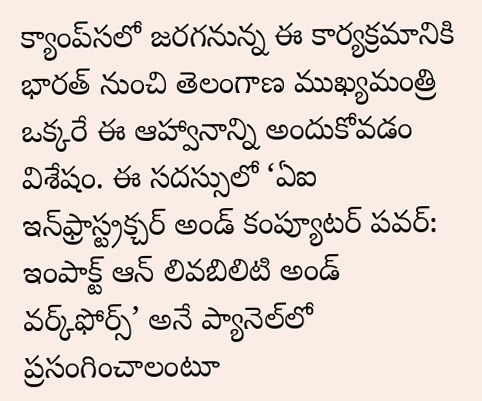క్యాంప్‌సలో జరగనున్న ఈ కార్యక్రమానికి భారత్‌ నుంచి తెలంగాణ ముఖ్యమంత్రి ఒక్కరే ఈ ఆహ్వానాన్ని అందుకోవడం విశేషం. ఈ సదస్సులో ‘ఏఐ ఇన్‌ఫ్రాస్ట్రక్చర్‌ అండ్‌ కంప్యూటర్‌ పవర్‌: ఇంపాక్ట్‌ ఆన్‌ లివబిలిటి అండ్‌ వర్క్‌ఫోర్స్‌’ అనే ప్యానెల్‌లో ప్రసంగించాలంటూ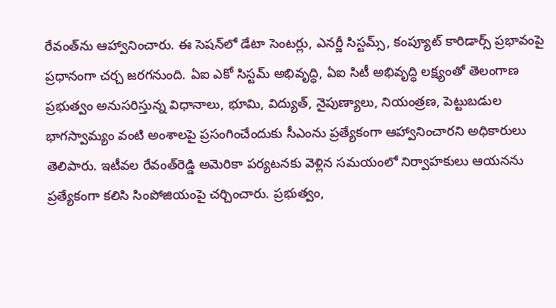రేవంత్‌ను ఆహ్వానించారు. ఈ సెషన్‌లో డేటా సెంటర్లు, ఎనర్జీ సిస్టమ్స్‌, కంప్యూట్‌ కారిడార్స్‌ ప్రభావంపై ప్రధానంగా చర్చ జరగనుంది. ఏఐ ఎకో సిస్టమ్‌ అభివృద్ధి, ఏఐ సిటీ అభివృద్ధి లక్ష్యంతో తెలంగాణ ప్రభుత్వం అనుసరిస్తున్న విధానాలు, భూమి, విద్యుత్‌, నైపుణ్యాలు, నియంత్రణ, పెట్టుబడుల భాగస్వామ్యం వంటి అంశాలపై ప్రసంగించేందుకు సీఎంను ప్రత్యేకంగా ఆహ్వానించారని అధికారులు తెలిపారు. ఇటీవల రేవంత్‌రెడ్డి అమెరికా పర్యటనకు వెళ్లిన సమయంలో నిర్వాహకులు ఆయనను ప్రత్యేకంగా కలిసి సింపోజియంపై చర్చించారు. ప్రభుత్వం,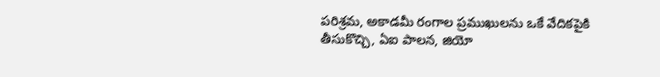పరిశ్రమ, అకాడమీ రంగాల ప్రముఖులను ఒకే వేదికపైకి తీసుకొచ్చి, ఏఐ పాలన, జియో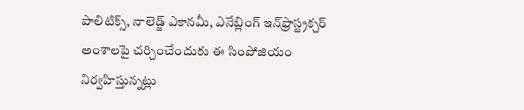పాలిటిక్స్‌, నాలెడ్జ్‌ ఎకానమీ, ఎనేబ్లింగ్‌ ఇన్‌ఫ్రాస్ట్రక్చర్‌ అంశాలపై చర్చించేందుకు ఈ సింపోజియం నిర్వహిస్తున్నట్లు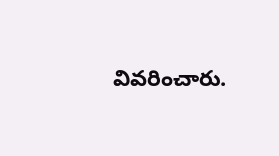వివరించారు.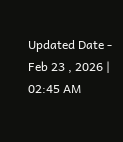Updated Date - Feb 23 , 2026 | 02:45 AM